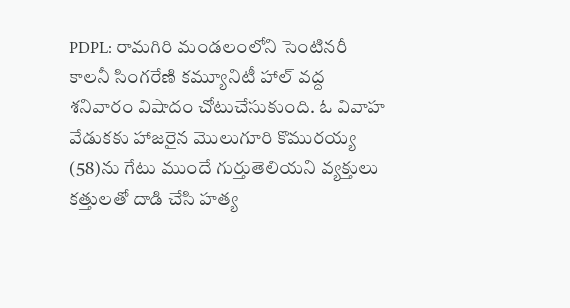PDPL: రామగిరి మండలంలోని సెంటినరీ కాలనీ సింగరేణి కమ్యూనిటీ హాల్ వద్ద శనివారం విషాదం చోటుచేసుకుంది. ఓ వివాహ వేడుకకు హాజరైన మొలుగూరి కొమురయ్య (58)ను గేటు ముందే గుర్తుతెలియని వ్యక్తులు కత్తులతో దాడి చేసి హత్య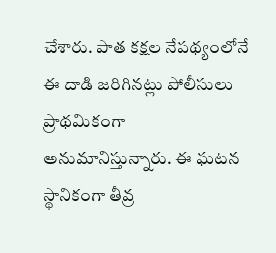చేశారు. పాత కక్షల నేపథ్యంలోనే ఈ దాడి జరిగినట్లు పోలీసులు ప్రాథమికంగా అనుమానిస్తున్నారు. ఈ ఘటన స్థానికంగా తీవ్ర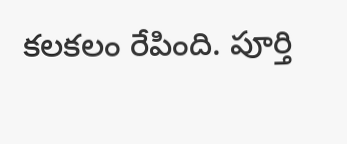కలకలం రేపింది. పూర్తి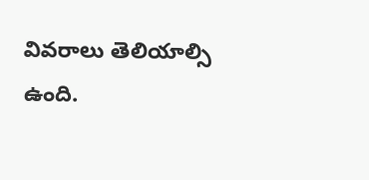వివరాలు తెలియాల్సి ఉంది.